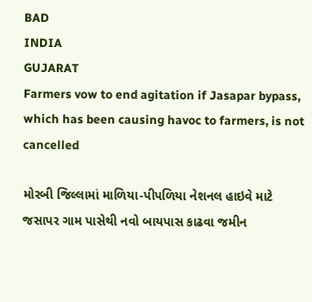BAD
INDIA
GUJARAT
Farmers vow to end agitation if Jasapar bypass, which has been causing havoc to farmers, is not cancelled

મોરબી જિલ્લામાં માળિયા-પીપળિયા નેશનલ હાઇવે માટે જસાપર ગામ પાસેથી નવો બાયપાસ કાઢવા જમીન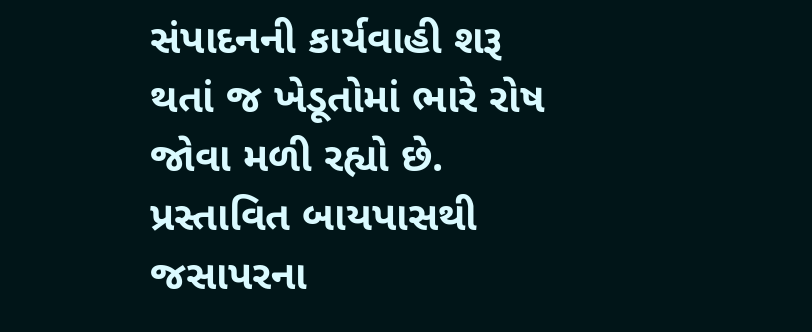સંપાદનની કાર્યવાહી શરૂ થતાં જ ખેડૂતોમાં ભારે રોષ જોવા મળી રહ્યો છે. પ્રસ્તાવિત બાયપાસથી જસાપરના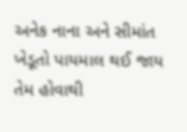અનેક નાના અને સીમાંત ખેડૂતો પાયમાલ થઈ જાય તેમ હોવાથી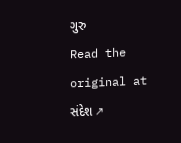ગુરુ
Read the original at સંદેશ ↗